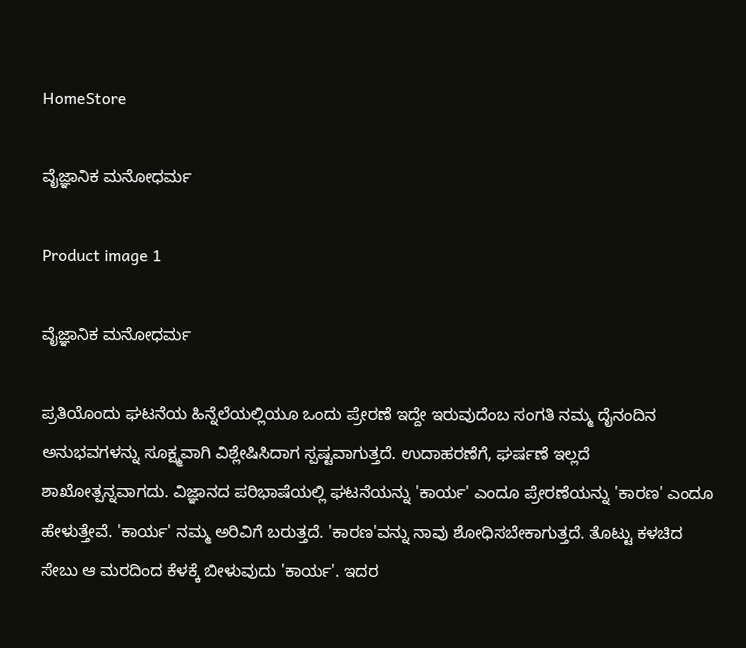HomeStore

ವೈಜ್ಞಾನಿಕ ಮನೋಧರ್ಮ

Product image 1

ವೈಜ್ಞಾನಿಕ ಮನೋಧರ್ಮ

ಪ್ರತಿಯೊಂದು ಘಟನೆಯ ಹಿನ್ನೆಲೆಯಲ್ಲಿಯೂ ಒಂದು ಪ್ರೇರಣೆ ಇದ್ದೇ ಇರುವುದೆಂಬ ಸಂಗತಿ ನಮ್ಮ ದೈನಂದಿನ ಅನುಭವಗಳನ್ನು ಸೂಕ್ಷ್ಮವಾಗಿ ವಿಶ್ಲೇಷಿಸಿದಾಗ ಸ್ಪಷ್ಟವಾಗುತ್ತದೆ. ಉದಾಹರಣೆಗೆ, ಘರ್ಷಣೆ ಇಲ್ಲದೆ ಶಾಖೋತ್ಪನ್ನವಾಗದು. ವಿಜ್ಞಾನದ ಪರಿಭಾಷೆಯಲ್ಲಿ ಘಟನೆಯನ್ನು 'ಕಾರ್ಯ' ಎಂದೂ ಪ್ರೇರಣೆಯನ್ನು 'ಕಾರಣ' ಎಂದೂ ಹೇಳುತ್ತೇವೆ. 'ಕಾರ್ಯ' ನಮ್ಮ ಅರಿವಿಗೆ ಬರುತ್ತದೆ. 'ಕಾರಣ'ವನ್ನು ನಾವು ಶೋಧಿಸಬೇಕಾಗುತ್ತದೆ. ತೊಟ್ಟು ಕಳಚಿದ ಸೇಬು ಆ ಮರದಿಂದ ಕೆಳಕ್ಕೆ ಬೀಳುವುದು 'ಕಾರ್ಯ'. ಇದರ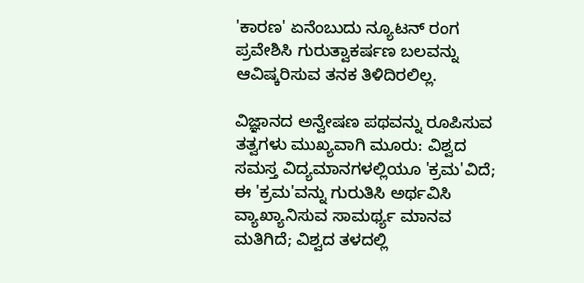'ಕಾರಣ' ಏನೆಂಬುದು ನ್ಯೂಟನ್ ರಂಗ ಪ್ರವೇಶಿಸಿ ಗುರುತ್ವಾಕರ್ಷಣ ಬಲವನ್ನು ಆವಿಷ್ಕರಿಸುವ ತನಕ ತಿಳಿದಿರಲಿಲ್ಲ.

ವಿಜ್ಞಾನದ ಅನ್ವೇಷಣ ಪಥವನ್ನು ರೂಪಿಸುವ ತತ್ವಗಳು ಮುಖ್ಯವಾಗಿ ಮೂರು: ವಿಶ್ವದ ಸಮಸ್ತ ವಿದ್ಯಮಾನಗಳಲ್ಲಿಯೂ 'ಕ್ರಮ'ವಿದೆ; ಈ 'ಕ್ರಮ'ವನ್ನು ಗುರುತಿಸಿ ಅರ್ಥವಿಸಿ ವ್ಯಾಖ್ಯಾನಿಸುವ ಸಾಮರ್ಥ್ಯ ಮಾನವ ಮತಿಗಿದೆ; ವಿಶ್ವದ ತಳದಲ್ಲಿ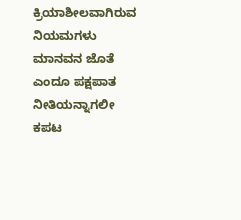ಕ್ರಿಯಾಶೀಲವಾಗಿರುವ ನಿಯಮಗಳು ಮಾನವನ ಜೊತೆ ಎಂದೂ ಪಕ್ಷಪಾತ ನೀತಿಯನ್ನಾಗಲೀ ಕಪಟ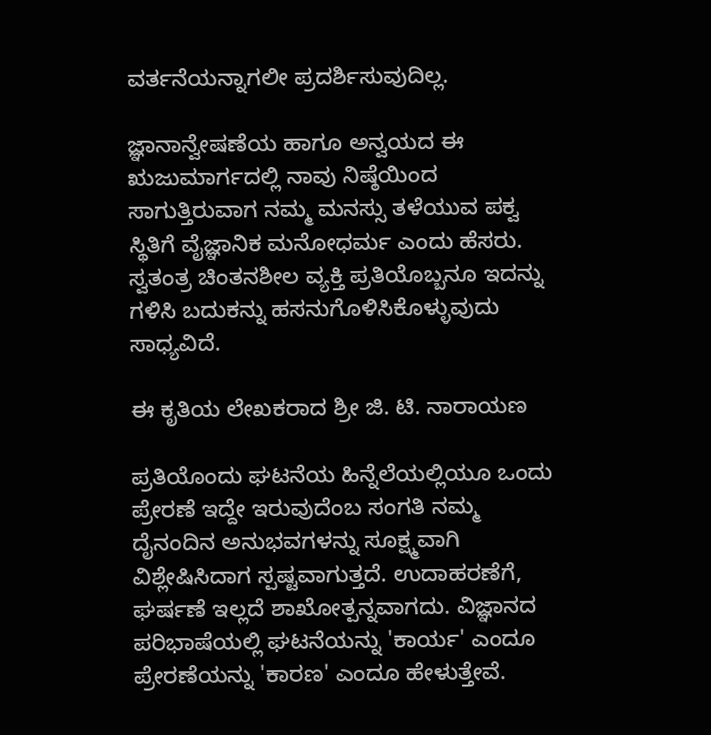ವರ್ತನೆಯನ್ನಾಗಲೀ ಪ್ರದರ್ಶಿಸುವುದಿಲ್ಲ.

ಜ್ಞಾನಾನ್ವೇಷಣೆಯ ಹಾಗೂ ಅನ್ವಯದ ಈ ಋಜುಮಾರ್ಗದಲ್ಲಿ ನಾವು ನಿಷ್ಠೆಯಿಂದ ಸಾಗುತ್ತಿರುವಾಗ ನಮ್ಮ ಮನಸ್ಸು ತಳೆಯುವ ಪಕ್ವ ಸ್ಥಿತಿಗೆ ವೈಜ್ಞಾನಿಕ ಮನೋಧರ್ಮ ಎಂದು ಹೆಸರು. ಸ್ವತಂತ್ರ ಚಿಂತನಶೀಲ ವ್ಯಕ್ತಿ ಪ್ರತಿಯೊಬ್ಬನೂ ಇದನ್ನು ಗಳಿಸಿ ಬದುಕನ್ನು ಹಸನುಗೊಳಿಸಿಕೊಳ್ಳುವುದು ಸಾಧ್ಯವಿದೆ.

ಈ ಕೃತಿಯ ಲೇಖಕರಾದ ಶ್ರೀ ಜಿ. ಟಿ. ನಾರಾಯಣ

ಪ್ರತಿಯೊಂದು ಘಟನೆಯ ಹಿನ್ನೆಲೆಯಲ್ಲಿಯೂ ಒಂದು ಪ್ರೇರಣೆ ಇದ್ದೇ ಇರುವುದೆಂಬ ಸಂಗತಿ ನಮ್ಮ ದೈನಂದಿನ ಅನುಭವಗಳನ್ನು ಸೂಕ್ಷ್ಮವಾಗಿ ವಿಶ್ಲೇಷಿಸಿದಾಗ ಸ್ಪಷ್ಟವಾಗುತ್ತದೆ. ಉದಾಹರಣೆಗೆ, ಘರ್ಷಣೆ ಇಲ್ಲದೆ ಶಾಖೋತ್ಪನ್ನವಾಗದು. ವಿಜ್ಞಾನದ ಪರಿಭಾಷೆಯಲ್ಲಿ ಘಟನೆಯನ್ನು 'ಕಾರ್ಯ' ಎಂದೂ ಪ್ರೇರಣೆಯನ್ನು 'ಕಾರಣ' ಎಂದೂ ಹೇಳುತ್ತೇವೆ.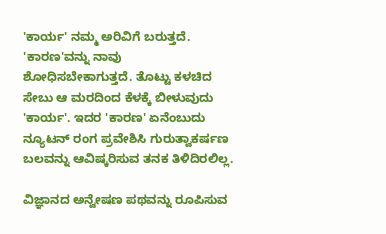'ಕಾರ್ಯ' ನಮ್ಮ ಅರಿವಿಗೆ ಬರುತ್ತದೆ. 'ಕಾರಣ'ವನ್ನು ನಾವು ಶೋಧಿಸಬೇಕಾಗುತ್ತದೆ. ತೊಟ್ಟು ಕಳಚಿದ ಸೇಬು ಆ ಮರದಿಂದ ಕೆಳಕ್ಕೆ ಬೀಳುವುದು 'ಕಾರ್ಯ'. ಇದರ 'ಕಾರಣ' ಏನೆಂಬುದು ನ್ಯೂಟನ್ ರಂಗ ಪ್ರವೇಶಿಸಿ ಗುರುತ್ವಾಕರ್ಷಣ ಬಲವನ್ನು ಆವಿಷ್ಕರಿಸುವ ತನಕ ತಿಳಿದಿರಲಿಲ್ಲ.

ವಿಜ್ಞಾನದ ಅನ್ವೇಷಣ ಪಥವನ್ನು ರೂಪಿಸುವ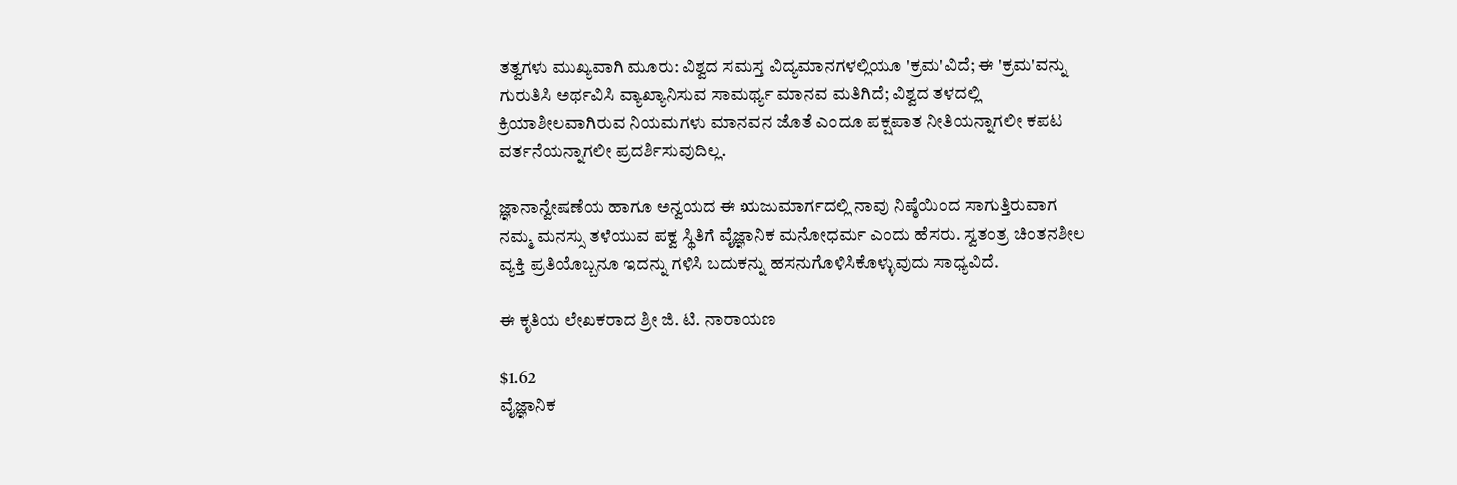ತತ್ವಗಳು ಮುಖ್ಯವಾಗಿ ಮೂರು: ವಿಶ್ವದ ಸಮಸ್ತ ವಿದ್ಯಮಾನಗಳಲ್ಲಿಯೂ 'ಕ್ರಮ'ವಿದೆ; ಈ 'ಕ್ರಮ'ವನ್ನು ಗುರುತಿಸಿ ಅರ್ಥವಿಸಿ ವ್ಯಾಖ್ಯಾನಿಸುವ ಸಾಮರ್ಥ್ಯ ಮಾನವ ಮತಿಗಿದೆ; ವಿಶ್ವದ ತಳದಲ್ಲಿ ಕ್ರಿಯಾಶೀಲವಾಗಿರುವ ನಿಯಮಗಳು ಮಾನವನ ಜೊತೆ ಎಂದೂ ಪಕ್ಷಪಾತ ನೀತಿಯನ್ನಾಗಲೀ ಕಪಟ ವರ್ತನೆಯನ್ನಾಗಲೀ ಪ್ರದರ್ಶಿಸುವುದಿಲ್ಲ.

ಜ್ಞಾನಾನ್ವೇಷಣೆಯ ಹಾಗೂ ಅನ್ವಯದ ಈ ಋಜುಮಾರ್ಗದಲ್ಲಿ ನಾವು ನಿಷ್ಠೆಯಿಂದ ಸಾಗುತ್ತಿರುವಾಗ ನಮ್ಮ ಮನಸ್ಸು ತಳೆಯುವ ಪಕ್ವ ಸ್ಥಿತಿಗೆ ವೈಜ್ಞಾನಿಕ ಮನೋಧರ್ಮ ಎಂದು ಹೆಸರು. ಸ್ವತಂತ್ರ ಚಿಂತನಶೀಲ ವ್ಯಕ್ತಿ ಪ್ರತಿಯೊಬ್ಬನೂ ಇದನ್ನು ಗಳಿಸಿ ಬದುಕನ್ನು ಹಸನುಗೊಳಿಸಿಕೊಳ್ಳುವುದು ಸಾಧ್ಯವಿದೆ.

ಈ ಕೃತಿಯ ಲೇಖಕರಾದ ಶ್ರೀ ಜಿ. ಟಿ. ನಾರಾಯಣ

$1.62
ವೈಜ್ಞಾನಿಕ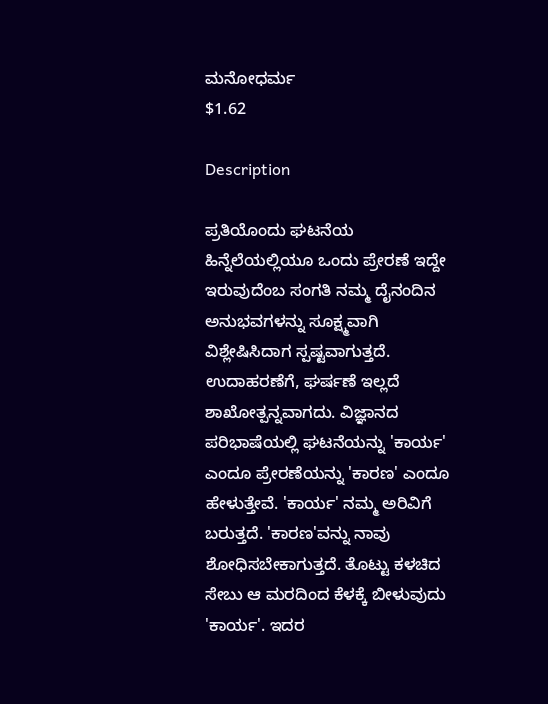ಮನೋಧರ್ಮ
$1.62

Description

ಪ್ರತಿಯೊಂದು ಘಟನೆಯ ಹಿನ್ನೆಲೆಯಲ್ಲಿಯೂ ಒಂದು ಪ್ರೇರಣೆ ಇದ್ದೇ ಇರುವುದೆಂಬ ಸಂಗತಿ ನಮ್ಮ ದೈನಂದಿನ ಅನುಭವಗಳನ್ನು ಸೂಕ್ಷ್ಮವಾಗಿ ವಿಶ್ಲೇಷಿಸಿದಾಗ ಸ್ಪಷ್ಟವಾಗುತ್ತದೆ. ಉದಾಹರಣೆಗೆ, ಘರ್ಷಣೆ ಇಲ್ಲದೆ ಶಾಖೋತ್ಪನ್ನವಾಗದು. ವಿಜ್ಞಾನದ ಪರಿಭಾಷೆಯಲ್ಲಿ ಘಟನೆಯನ್ನು 'ಕಾರ್ಯ' ಎಂದೂ ಪ್ರೇರಣೆಯನ್ನು 'ಕಾರಣ' ಎಂದೂ ಹೇಳುತ್ತೇವೆ. 'ಕಾರ್ಯ' ನಮ್ಮ ಅರಿವಿಗೆ ಬರುತ್ತದೆ. 'ಕಾರಣ'ವನ್ನು ನಾವು ಶೋಧಿಸಬೇಕಾಗುತ್ತದೆ. ತೊಟ್ಟು ಕಳಚಿದ ಸೇಬು ಆ ಮರದಿಂದ ಕೆಳಕ್ಕೆ ಬೀಳುವುದು 'ಕಾರ್ಯ'. ಇದರ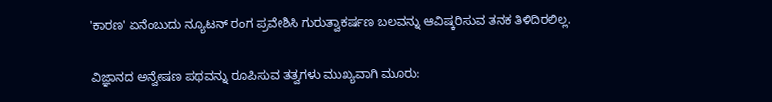'ಕಾರಣ' ಏನೆಂಬುದು ನ್ಯೂಟನ್ ರಂಗ ಪ್ರವೇಶಿಸಿ ಗುರುತ್ವಾಕರ್ಷಣ ಬಲವನ್ನು ಆವಿಷ್ಕರಿಸುವ ತನಕ ತಿಳಿದಿರಲಿಲ್ಲ.

ವಿಜ್ಞಾನದ ಅನ್ವೇಷಣ ಪಥವನ್ನು ರೂಪಿಸುವ ತತ್ವಗಳು ಮುಖ್ಯವಾಗಿ ಮೂರು: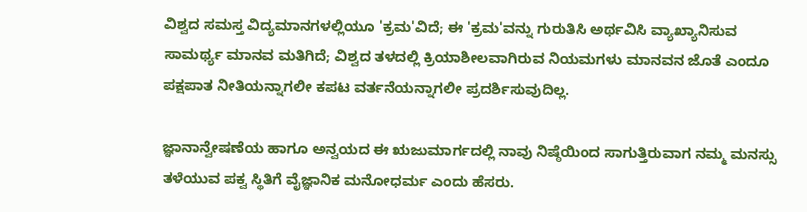ವಿಶ್ವದ ಸಮಸ್ತ ವಿದ್ಯಮಾನಗಳಲ್ಲಿಯೂ 'ಕ್ರಮ'ವಿದೆ; ಈ 'ಕ್ರಮ'ವನ್ನು ಗುರುತಿಸಿ ಅರ್ಥವಿಸಿ ವ್ಯಾಖ್ಯಾನಿಸುವ ಸಾಮರ್ಥ್ಯ ಮಾನವ ಮತಿಗಿದೆ; ವಿಶ್ವದ ತಳದಲ್ಲಿ ಕ್ರಿಯಾಶೀಲವಾಗಿರುವ ನಿಯಮಗಳು ಮಾನವನ ಜೊತೆ ಎಂದೂ ಪಕ್ಷಪಾತ ನೀತಿಯನ್ನಾಗಲೀ ಕಪಟ ವರ್ತನೆಯನ್ನಾಗಲೀ ಪ್ರದರ್ಶಿಸುವುದಿಲ್ಲ.

ಜ್ಞಾನಾನ್ವೇಷಣೆಯ ಹಾಗೂ ಅನ್ವಯದ ಈ ಋಜುಮಾರ್ಗದಲ್ಲಿ ನಾವು ನಿಷ್ಠೆಯಿಂದ ಸಾಗುತ್ತಿರುವಾಗ ನಮ್ಮ ಮನಸ್ಸು ತಳೆಯುವ ಪಕ್ವ ಸ್ಥಿತಿಗೆ ವೈಜ್ಞಾನಿಕ ಮನೋಧರ್ಮ ಎಂದು ಹೆಸರು.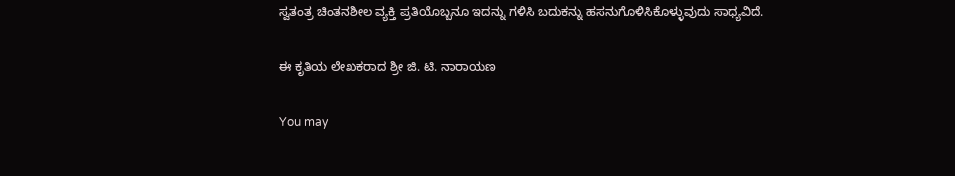ಸ್ವತಂತ್ರ ಚಿಂತನಶೀಲ ವ್ಯಕ್ತಿ ಪ್ರತಿಯೊಬ್ಬನೂ ಇದನ್ನು ಗಳಿಸಿ ಬದುಕನ್ನು ಹಸನುಗೊಳಿಸಿಕೊಳ್ಳುವುದು ಸಾಧ್ಯವಿದೆ.

ಈ ಕೃತಿಯ ಲೇಖಕರಾದ ಶ್ರೀ ಜಿ. ಟಿ. ನಾರಾಯಣ

You may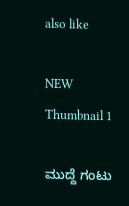also like

NEW
Thumbnail 1

ಮುದ್ದೆ ಗಂಟು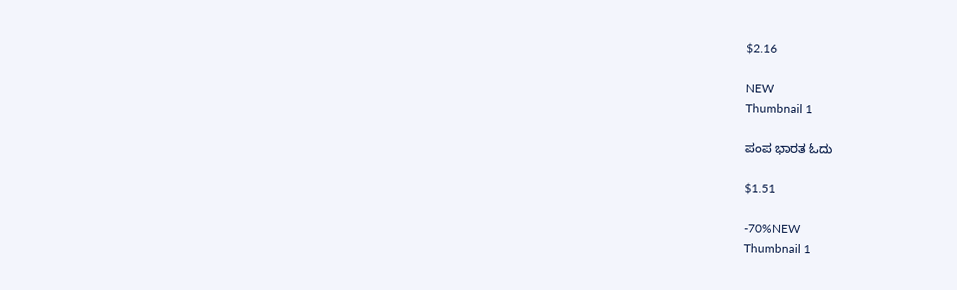$2.16

NEW
Thumbnail 1

ಪಂಪ ಭಾರತ ಓದು

$1.51

-70%NEW
Thumbnail 1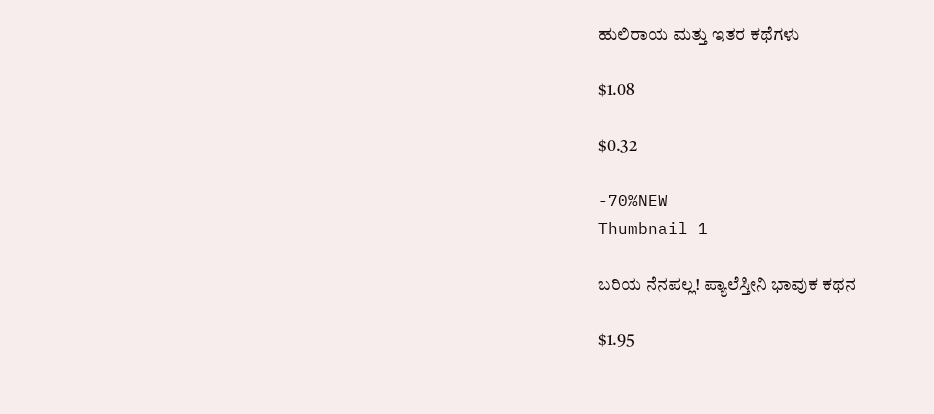ಹುಲಿರಾಯ ಮತ್ತು ಇತರ ಕಥೆಗಳು

$1.08

$0.32

-70%NEW
Thumbnail 1

ಬರಿಯ ನೆನಪಲ್ಲ! ಪ್ಯಾಲೆಸ್ತೀನಿ ಭಾವುಕ ಕಥನ

$1.95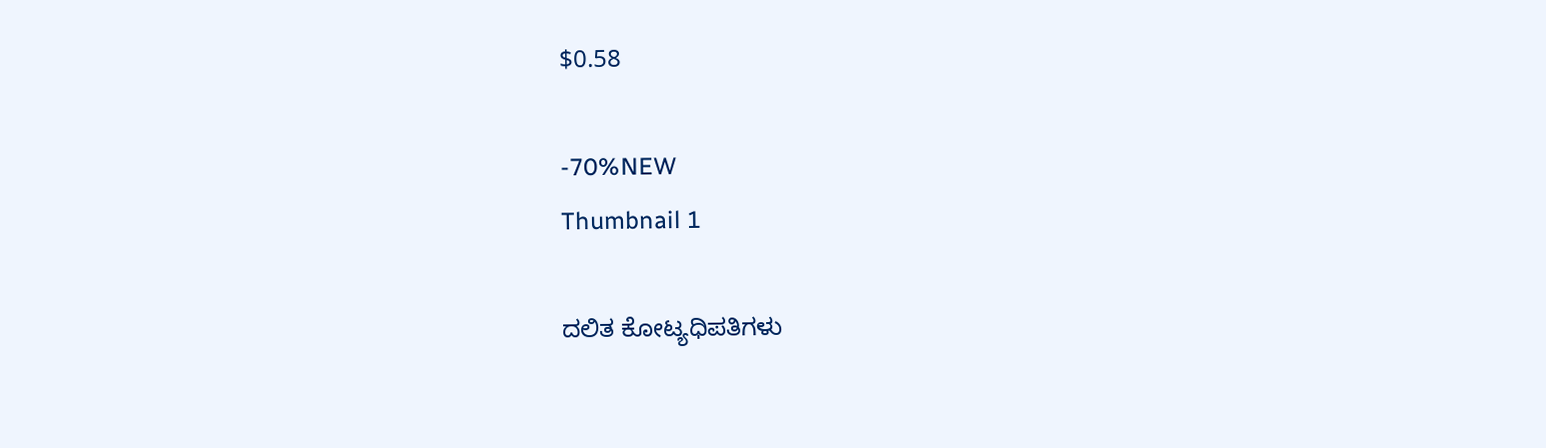$0.58

-70%NEW
Thumbnail 1

ದಲಿತ ಕೋಟ್ಯಧಿಪತಿಗಳು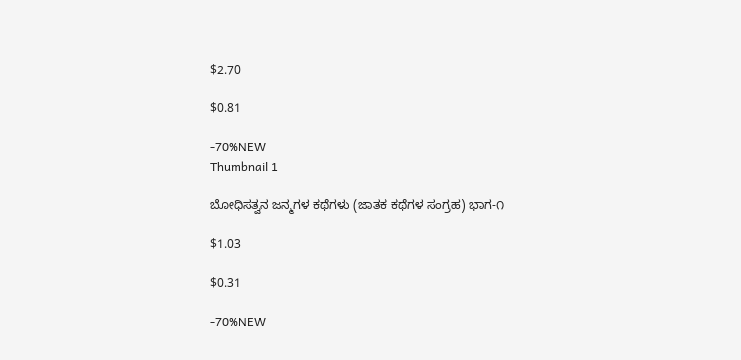$2.70

$0.81

-70%NEW
Thumbnail 1

ಬೋಧಿಸತ್ವನ ಜನ್ಮಗಳ ಕಥೆಗಳು (ಜಾತಕ ಕಥೆಗಳ ಸಂಗ್ರಹ) ಭಾಗ-೧

$1.03

$0.31

-70%NEW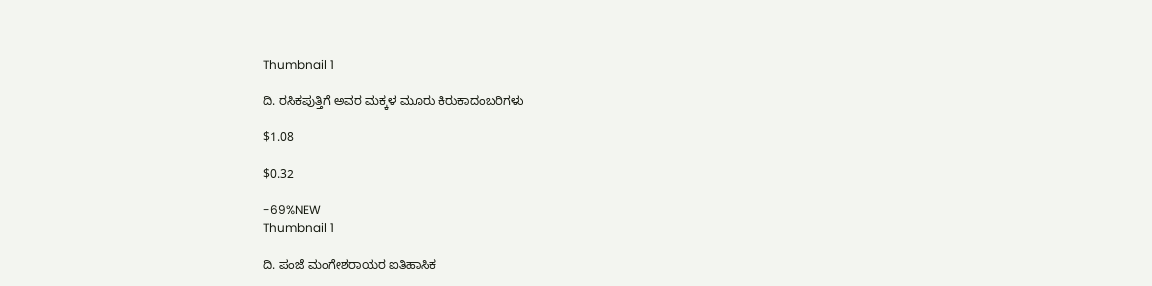Thumbnail 1

ದಿ. ರಸಿಕಪುತ್ತಿಗೆ ಅವರ ಮಕ್ಕಳ ಮೂರು ಕಿರುಕಾದಂಬರಿಗಳು

$1.08

$0.32

-69%NEW
Thumbnail 1

ದಿ. ಪಂಜೆ ಮಂಗೇಶರಾಯರ ಐತಿಹಾಸಿಕ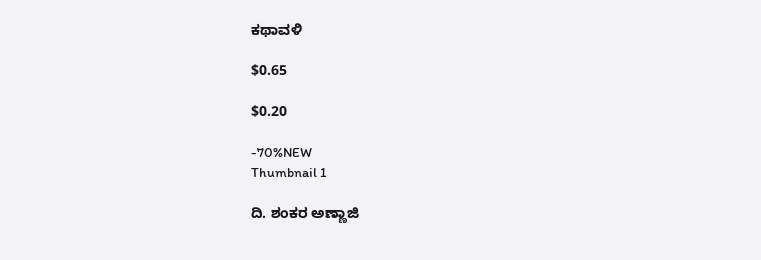ಕಥಾವಳಿ

$0.65

$0.20

-70%NEW
Thumbnail 1

ದಿ. ಶಂಕರ ಅಣ್ಣಾಜಿ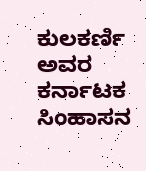ಕುಲಕರ್ಣಿ ಅವರ ಕರ್ನಾಟಕ ಸಿಂಹಾಸನ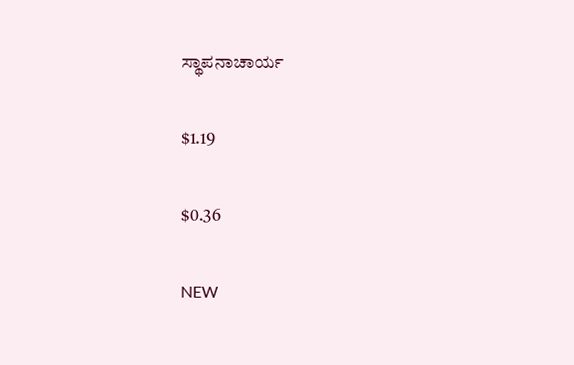ಸ್ಥಾಪನಾಚಾರ್ಯ

$1.19

$0.36

NEW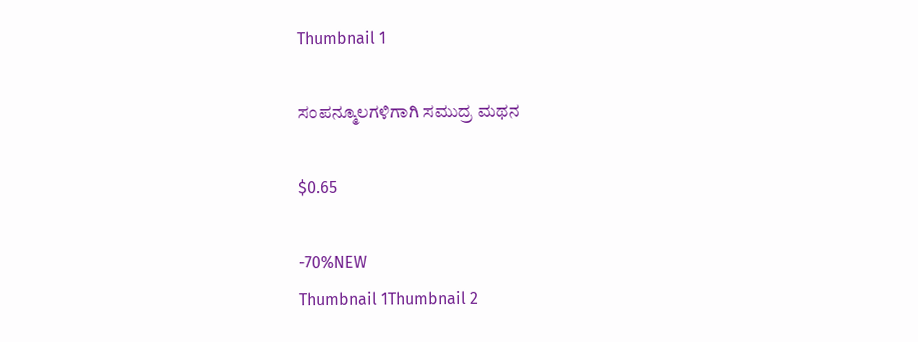Thumbnail 1

ಸಂಪನ್ಮೂಲಗಳಿಗಾಗಿ ಸಮುದ್ರ ಮಥನ

$0.65

-70%NEW
Thumbnail 1Thumbnail 2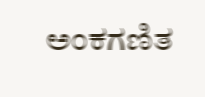ಅಂಕಗಣಿತ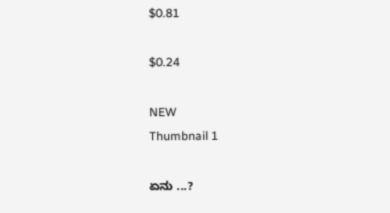$0.81

$0.24

NEW
Thumbnail 1

ಏನು ...?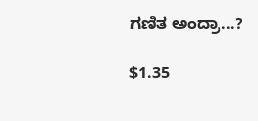ಗಣಿತ ಅಂದ್ರಾ...?

$1.35